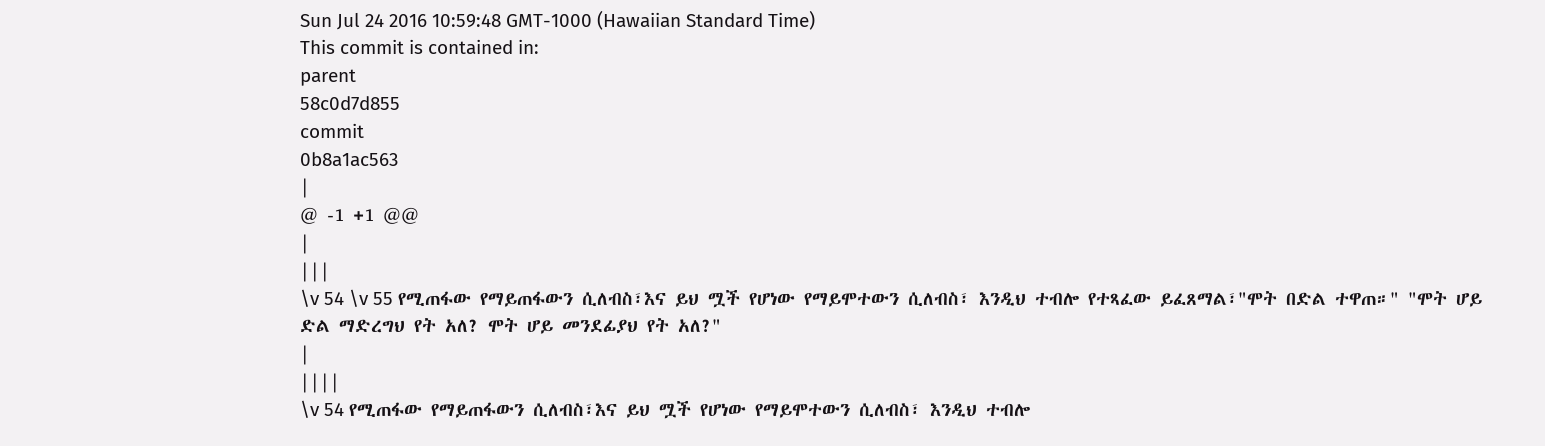Sun Jul 24 2016 10:59:48 GMT-1000 (Hawaiian Standard Time)
This commit is contained in:
parent
58c0d7d855
commit
0b8a1ac563
|
@ -1 +1 @@
|
|||
\v 54 \v 55 የሚጠፋው የማይጠፋውን ሲለብስ፣እና ይህ ሟች የሆነው የማይሞተውን ሲለብስ፣ እንዲህ ተብሎ የተጻፈው ይፈጸማል፣"ሞት በድል ተዋጠ።" "ሞት ሆይ ድል ማድረግህ የት አለ? ሞት ሆይ መንደፊያህ የት አለ?"
|
||||
\v 54 የሚጠፋው የማይጠፋውን ሲለብስ፣እና ይህ ሟች የሆነው የማይሞተውን ሲለብስ፣ እንዲህ ተብሎ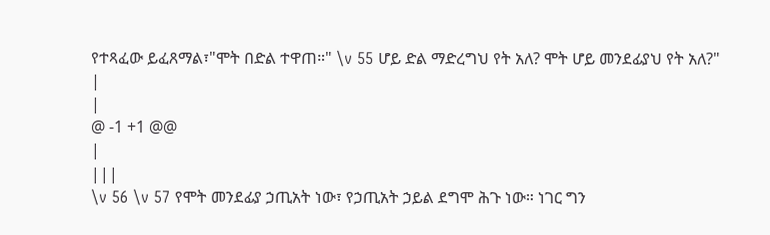የተጻፈው ይፈጸማል፣"ሞት በድል ተዋጠ።" \v 55 ሆይ ድል ማድረግህ የት አለ? ሞት ሆይ መንደፊያህ የት አለ?"
|
|
@ -1 +1 @@
|
|||
\v 56 \v 57 የሞት መንደፊያ ኃጢአት ነው፣ የኃጢአት ኃይል ደግሞ ሕጉ ነው። ነገር ግን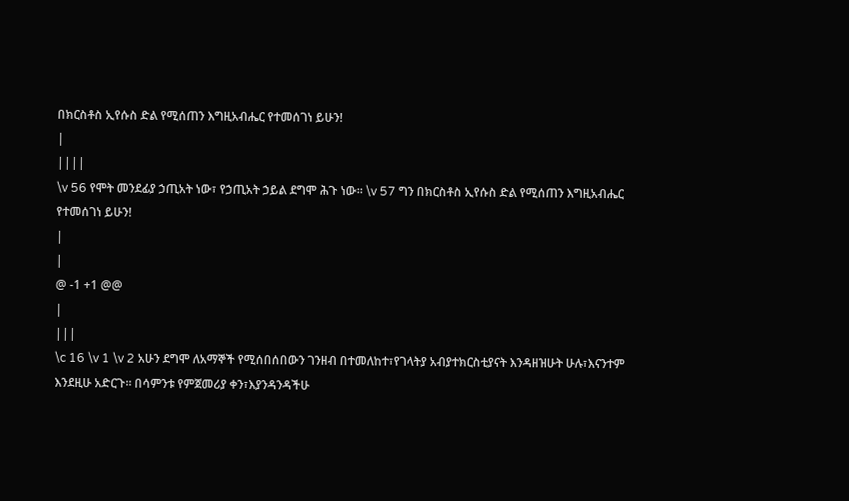በክርስቶስ ኢየሱስ ድል የሚሰጠን እግዚአብሔር የተመሰገነ ይሁን!
|
||||
\v 56 የሞት መንደፊያ ኃጢአት ነው፣ የኃጢአት ኃይል ደግሞ ሕጉ ነው። \v 57 ግን በክርስቶስ ኢየሱስ ድል የሚሰጠን እግዚአብሔር የተመሰገነ ይሁን!
|
|
@ -1 +1 @@
|
|||
\c 16 \v 1 \v 2 አሁን ደግሞ ለአማኞች የሚሰበሰበውን ገንዘብ በተመለከተ፣የገላትያ አብያተክርስቲያናት እንዳዘዝሁት ሁሉ፣እናንተም እንደዚሁ አድርጉ። በሳምንቱ የምጀመሪያ ቀን፣እያንዳንዳችሁ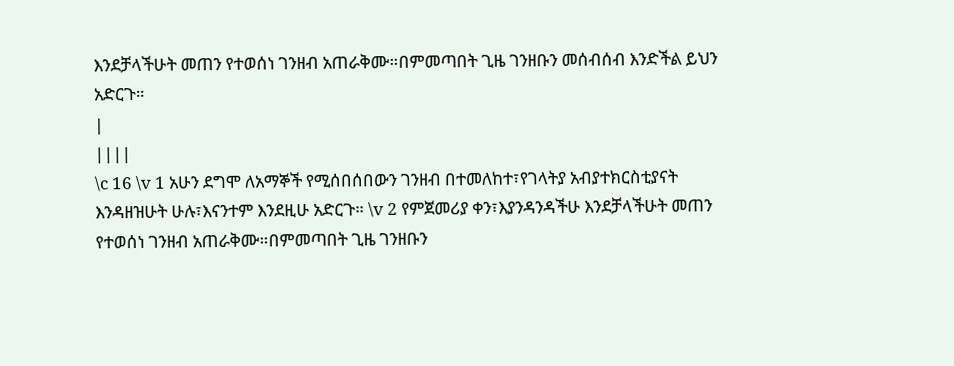እንደቻላችሁት መጠን የተወሰነ ገንዘብ አጠራቅሙ።በምመጣበት ጊዜ ገንዘቡን መሰብሰብ እንድችል ይህን አድርጉ።
|
||||
\c 16 \v 1 አሁን ደግሞ ለአማኞች የሚሰበሰበውን ገንዘብ በተመለከተ፣የገላትያ አብያተክርስቲያናት እንዳዘዝሁት ሁሉ፣እናንተም እንደዚሁ አድርጉ። \v 2 የምጀመሪያ ቀን፣እያንዳንዳችሁ እንደቻላችሁት መጠን የተወሰነ ገንዘብ አጠራቅሙ።በምመጣበት ጊዜ ገንዘቡን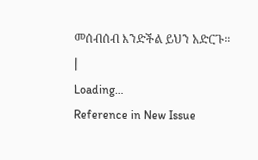መሰብሰብ እንድችል ይህን አድርጉ።
|
Loading…
Reference in New Issue